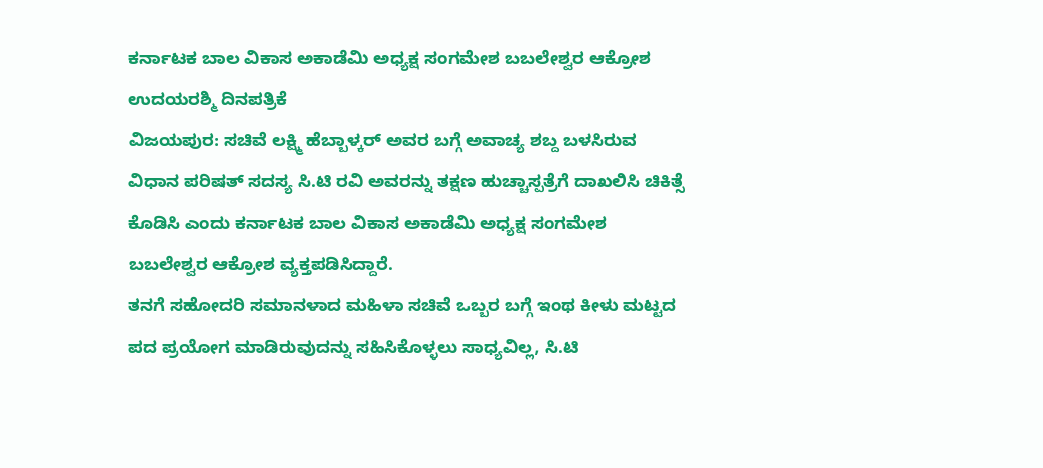ಕರ್ನಾಟಕ ಬಾಲ ವಿಕಾಸ ಅಕಾಡೆಮಿ ಅಧ್ಯಕ್ಷ ಸಂಗಮೇಶ ಬಬಲೇಶ್ವರ ಆಕ್ರೋಶ
ಉದಯರಶ್ಮಿ ದಿನಪತ್ರಿಕೆ
ವಿಜಯಪುರ: ಸಚಿವೆ ಲಕ್ಷ್ಮಿ ಹೆಬ್ಬಾಳ್ಕರ್ ಅವರ ಬಗ್ಗೆ ಅವಾಚ್ಯ ಶಬ್ದ ಬಳಸಿರುವ ವಿಧಾನ ಪರಿಷತ್ ಸದಸ್ಯ ಸಿ.ಟಿ ರವಿ ಅವರನ್ನು ತಕ್ಷಣ ಹುಚ್ಚಾಸ್ಪತ್ರೆಗೆ ದಾಖಲಿಸಿ ಚಿಕಿತ್ಸೆ ಕೊಡಿಸಿ ಎಂದು ಕರ್ನಾಟಕ ಬಾಲ ವಿಕಾಸ ಅಕಾಡೆಮಿ ಅಧ್ಯಕ್ಷ ಸಂಗಮೇಶ ಬಬಲೇಶ್ವರ ಆಕ್ರೋಶ ವ್ಯಕ್ತಪಡಿಸಿದ್ದಾರೆ.
ತನಗೆ ಸಹೋದರಿ ಸಮಾನಳಾದ ಮಹಿಳಾ ಸಚಿವೆ ಒಬ್ಬರ ಬಗ್ಗೆ ಇಂಥ ಕೀಳು ಮಟ್ಟದ ಪದ ಪ್ರಯೋಗ ಮಾಡಿರುವುದನ್ನು ಸಹಿಸಿಕೊಳ್ಳಲು ಸಾಧ್ಯವಿಲ್ಲ, ಸಿ.ಟಿ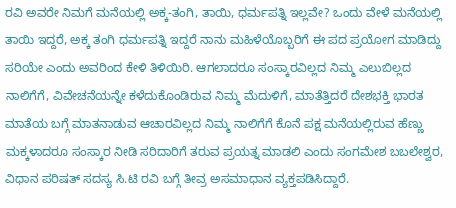ರವಿ ಅವರೇ ನಿಮಗೆ ಮನೆಯಲ್ಲಿ ಅಕ್ಕ-ತಂಗಿ, ತಾಯಿ, ಧರ್ಮಪತ್ನಿ ಇಲ್ಲವೇ? ಒಂದು ವೇಳೆ ಮನೆಯಲ್ಲಿ ತಾಯಿ ಇದ್ದರೆ, ಅಕ್ಕ ತಂಗಿ ಧರ್ಮಪತ್ನಿ ಇದ್ದರೆ ನಾನು ಮಹಿಳೆಯೊಬ್ಬರಿಗೆ ಈ ಪದ ಪ್ರಯೋಗ ಮಾಡಿದ್ದು ಸರಿಯೇ ಎಂದು ಅವರಿಂದ ಕೇಳಿ ತಿಳಿಯಿರಿ. ಆಗಲಾದರೂ ಸಂಸ್ಕಾರವಿಲ್ಲದ ನಿಮ್ಮ ಎಲುಬಿಲ್ಲದ ನಾಲಿಗೆಗೆ, ವಿವೇಚನೆಯನ್ನೇ ಕಳೆದುಕೊಂಡಿರುವ ನಿಮ್ಮ ಮೆದುಳಿಗೆ, ಮಾತೆತ್ತಿದರೆ ದೇಶಭಕ್ತಿ ಭಾರತ ಮಾತೆಯ ಬಗ್ಗೆ ಮಾತನಾಡುವ ಆಚಾರವಿಲ್ಲದ ನಿಮ್ಮ ನಾಲಿಗೆಗೆ ಕೊನೆ ಪಕ್ಷ ಮನೆಯಲ್ಲಿರುವ ಹೆಣ್ಣು ಮಕ್ಕಳಾದರೂ ಸಂಸ್ಕಾರ ನೀಡಿ ಸರಿದಾರಿಗೆ ತರುವ ಪ್ರಯತ್ನ ಮಾಡಲಿ ಎಂದು ಸಂಗಮೇಶ ಬಬಲೇಶ್ವರ, ವಿಧಾನ ಪರಿಷತ್ ಸದಸ್ಯ ಸಿ.ಟಿ ರವಿ ಬಗ್ಗೆ ತೀವ್ರ ಅಸಮಾಧಾನ ವ್ಯಕ್ತಪಡಿಸಿದ್ದಾರೆ.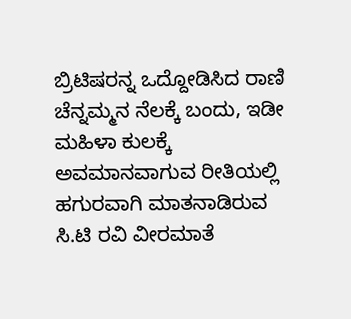ಬ್ರಿಟಿಷರನ್ನ ಒದ್ದೋಡಿಸಿದ ರಾಣಿ ಚೆನ್ನಮ್ಮನ ನೆಲಕ್ಕೆ ಬಂದು, ಇಡೀ ಮಹಿಳಾ ಕುಲಕ್ಕೆ ಅವಮಾನವಾಗುವ ರೀತಿಯಲ್ಲಿ ಹಗುರವಾಗಿ ಮಾತನಾಡಿರುವ ಸಿ.ಟಿ ರವಿ ವೀರಮಾತೆ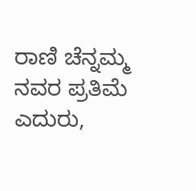ರಾಣಿ ಚೆನ್ನಮ್ಮ ನವರ ಪ್ರತಿಮೆ ಎದುರು,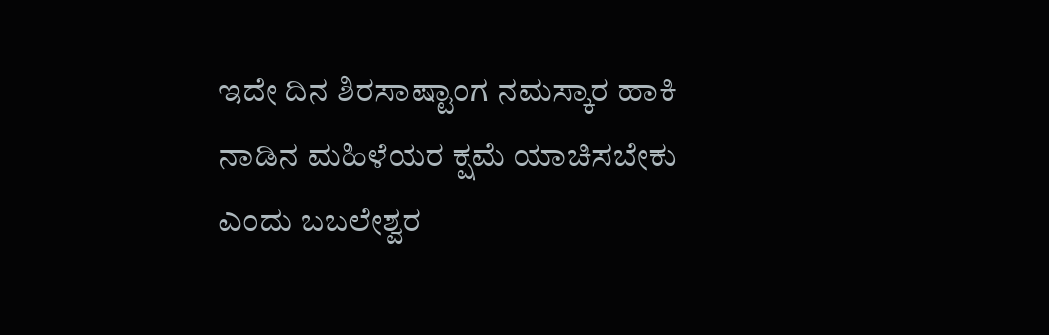ಇದೇ ದಿನ ಶಿರಸಾಷ್ಟಾಂಗ ನಮಸ್ಕಾರ ಹಾಕಿ ನಾಡಿನ ಮಹಿಳೆಯರ ಕ್ಷಮೆ ಯಾಚಿಸಬೇಕು ಎಂದು ಬಬಲೇಶ್ವರ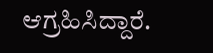ಆಗ್ರಹಿಸಿದ್ದಾರೆ.